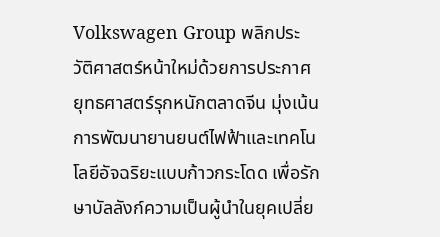Volkswagen Group พลิกประวัติศาสตร์หน้าใหม่ด้วยการประกาศยุทธศาสตร์รุกหนักตลาดจีน มุ่งเน้นการพัฒนายานยนต์ไฟฟ้าและเทคโนโลยีอัจฉริยะแบบก้าวกระโดด เพื่อรักษาบัลลังก์ความเป็นผู้นำในยุคเปลี่ย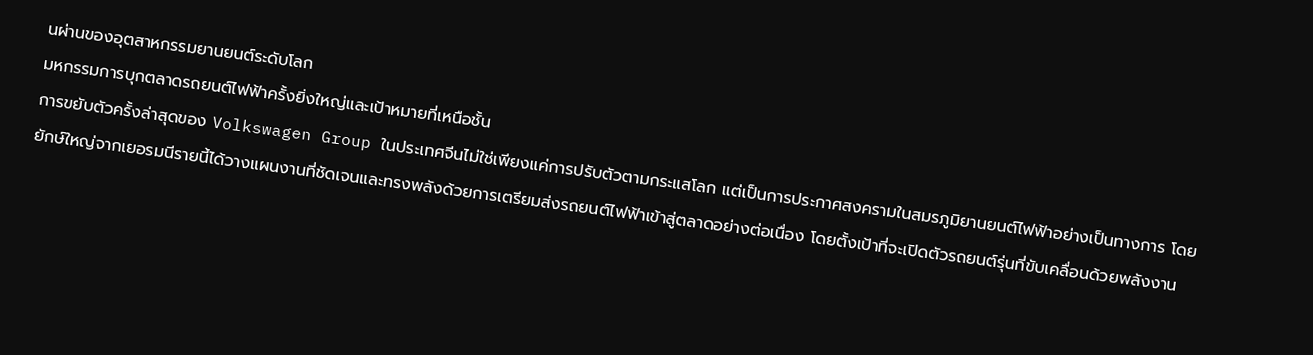นผ่านของอุตสาหกรรมยานยนต์ระดับโลก
มหกรรมการบุกตลาดรถยนต์ไฟฟ้าครั้งยิ่งใหญ่และเป้าหมายที่เหนือชั้น
การขยับตัวครั้งล่าสุดของ Volkswagen Group ในประเทศจีนไม่ใช่เพียงแค่การปรับตัวตามกระแสโลก แต่เป็นการประกาศสงครามในสมรภูมิยานยนต์ไฟฟ้าอย่างเป็นทางการ โดยยักษ์ใหญ่จากเยอรมนีรายนี้ได้วางแผนงานที่ชัดเจนและทรงพลังด้วยการเตรียมส่งรถยนต์ไฟฟ้าเข้าสู่ตลาดอย่างต่อเนื่อง โดยตั้งเป้าที่จะเปิดตัวรถยนต์รุ่นที่ขับเคลื่อนด้วยพลังงาน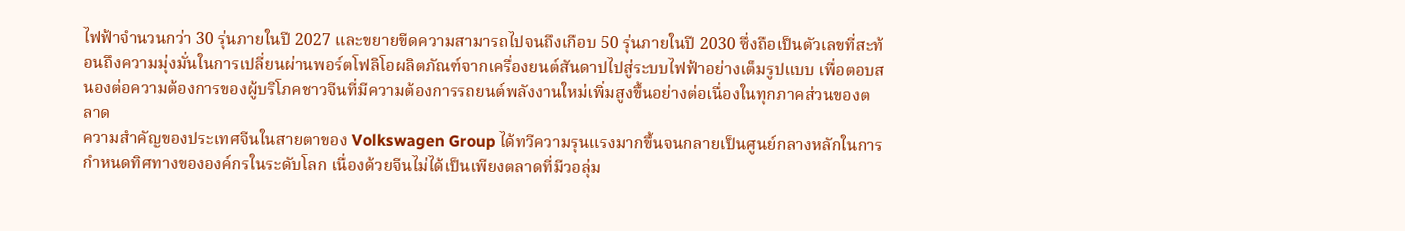ไฟฟ้าจำนวนกว่า 30 รุ่นภายในปี 2027 และขยายขีดความสามารถไปจนถึงเกือบ 50 รุ่นภายในปี 2030 ซึ่งถือเป็นตัวเลขที่สะท้อนถึงความมุ่งมั่นในการเปลี่ยนผ่านพอร์ตโฟลิโอผลิตภัณฑ์จากเครื่องยนต์สันดาปไปสู่ระบบไฟฟ้าอย่างเต็มรูปแบบ เพื่อตอบสนองต่อความต้องการของผู้บริโภคชาวจีนที่มีความต้องการรถยนต์พลังงานใหม่เพิ่มสูงขึ้นอย่างต่อเนื่องในทุกภาคส่วนของตลาด
ความสำคัญของประเทศจีนในสายตาของ Volkswagen Group ได้ทวีความรุนแรงมากขึ้นจนกลายเป็นศูนย์กลางหลักในการกำหนดทิศทางขององค์กรในระดับโลก เนื่องด้วยจีนไม่ได้เป็นเพียงตลาดที่มีวอลุ่ม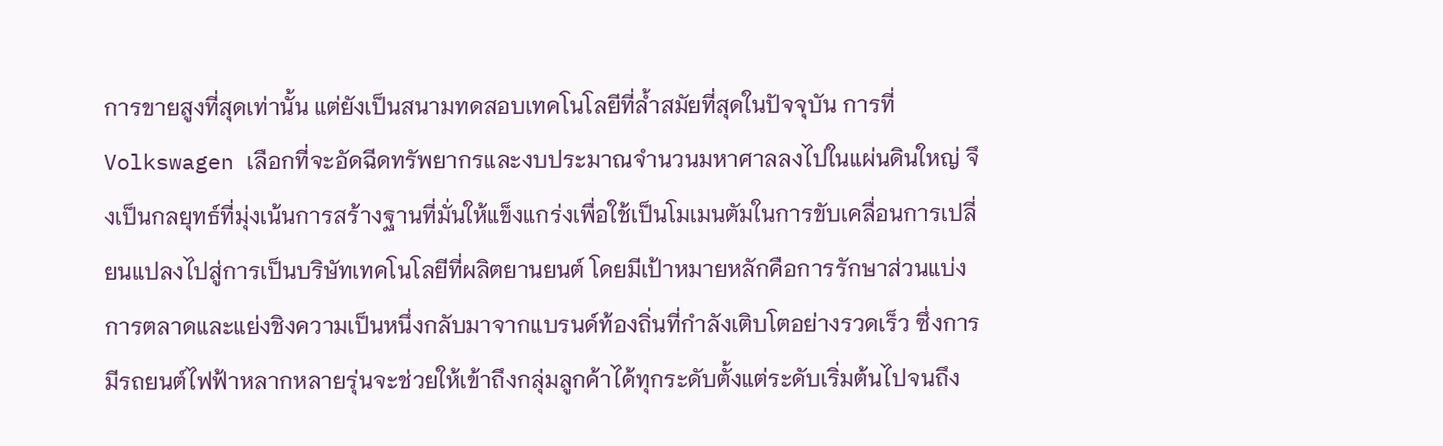การขายสูงที่สุดเท่านั้น แต่ยังเป็นสนามทดสอบเทคโนโลยีที่ล้ำสมัยที่สุดในปัจจุบัน การที่ Volkswagen เลือกที่จะอัดฉีดทรัพยากรและงบประมาณจำนวนมหาศาลลงไปในแผ่นดินใหญ่ จึงเป็นกลยุทธ์ที่มุ่งเน้นการสร้างฐานที่มั่นให้แข็งแกร่งเพื่อใช้เป็นโมเมนตัมในการขับเคลื่อนการเปลี่ยนแปลงไปสู่การเป็นบริษัทเทคโนโลยีที่ผลิตยานยนต์ โดยมีเป้าหมายหลักคือการรักษาส่วนแบ่งการตลาดและแย่งชิงความเป็นหนึ่งกลับมาจากแบรนด์ท้องถิ่นที่กำลังเติบโตอย่างรวดเร็ว ซึ่งการมีรถยนต์ไฟฟ้าหลากหลายรุ่นจะช่วยให้เข้าถึงกลุ่มลูกค้าได้ทุกระดับตั้งแต่ระดับเริ่มต้นไปจนถึง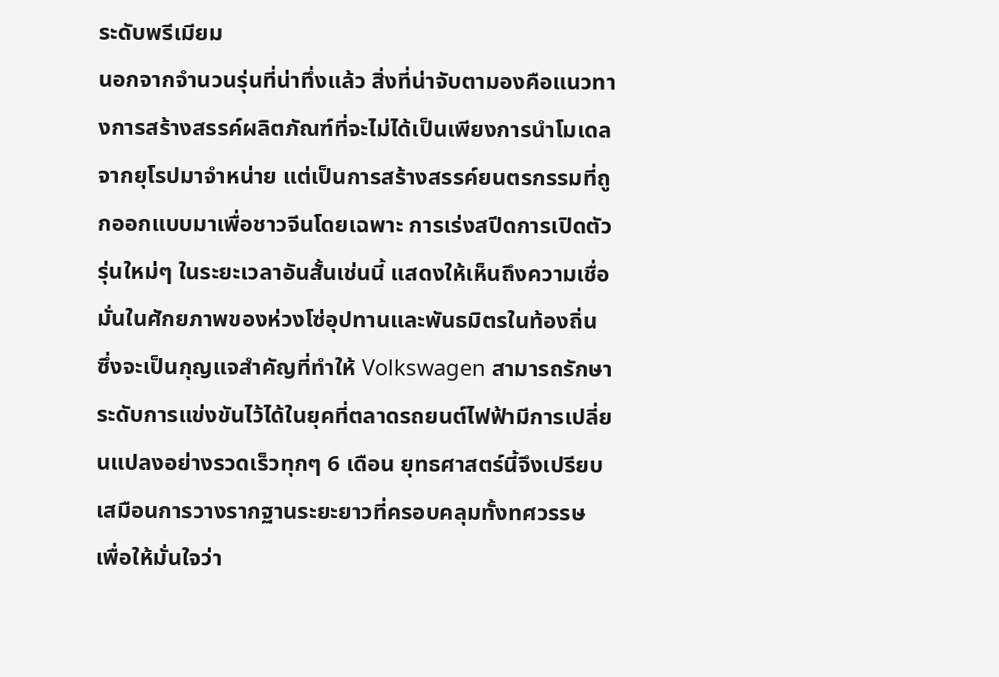ระดับพรีเมียม
นอกจากจำนวนรุ่นที่น่าทึ่งแล้ว สิ่งที่น่าจับตามองคือแนวทางการสร้างสรรค์ผลิตภัณฑ์ที่จะไม่ได้เป็นเพียงการนำโมเดลจากยุโรปมาจำหน่าย แต่เป็นการสร้างสรรค์ยนตรกรรมที่ถูกออกแบบมาเพื่อชาวจีนโดยเฉพาะ การเร่งสปีดการเปิดตัวรุ่นใหม่ๆ ในระยะเวลาอันสั้นเช่นนี้ แสดงให้เห็นถึงความเชื่อมั่นในศักยภาพของห่วงโซ่อุปทานและพันธมิตรในท้องถิ่น ซึ่งจะเป็นกุญแจสำคัญที่ทำให้ Volkswagen สามารถรักษาระดับการแข่งขันไว้ได้ในยุคที่ตลาดรถยนต์ไฟฟ้ามีการเปลี่ยนแปลงอย่างรวดเร็วทุกๆ 6 เดือน ยุทธศาสตร์นี้จึงเปรียบเสมือนการวางรากฐานระยะยาวที่ครอบคลุมทั้งทศวรรษ เพื่อให้มั่นใจว่า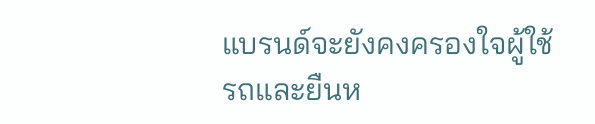แบรนด์จะยังคงครองใจผู้ใช้รถและยืนห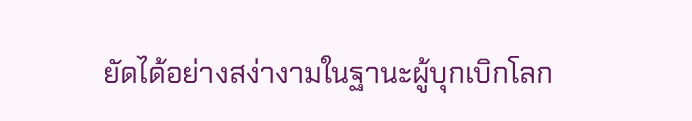ยัดได้อย่างสง่างามในฐานะผู้บุกเบิกโลก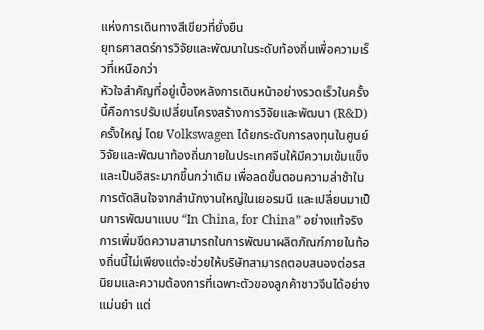แห่งการเดินทางสีเขียวที่ยั่งยืน
ยุทธศาสตร์การวิจัยและพัฒนาในระดับท้องถิ่นเพื่อความเร็วที่เหนือกว่า
หัวใจสำคัญที่อยู่เบื้องหลังการเดินหน้าอย่างรวดเร็วในครั้งนี้คือการปรับเปลี่ยนโครงสร้างการวิจัยและพัฒนา (R&D) ครั้งใหญ่ โดย Volkswagen ได้ยกระดับการลงทุนในศูนย์วิจัยและพัฒนาท้องถิ่นภายในประเทศจีนให้มีความเข้มแข็งและเป็นอิสระมากขึ้นกว่าเดิม เพื่อลดขั้นตอนความล่าช้าในการตัดสินใจจากสำนักงานใหญ่ในเยอรมนี และเปลี่ยนมาเป็นการพัฒนาแบบ “In China, for China” อย่างแท้จริง การเพิ่มขีดความสามารถในการพัฒนาผลิตภัณฑ์ภายในท้องถิ่นนี้ไม่เพียงแต่จะช่วยให้บริษัทสามารถตอบสนองต่อรสนิยมและความต้องการที่เฉพาะตัวของลูกค้าชาวจีนได้อย่างแม่นยำ แต่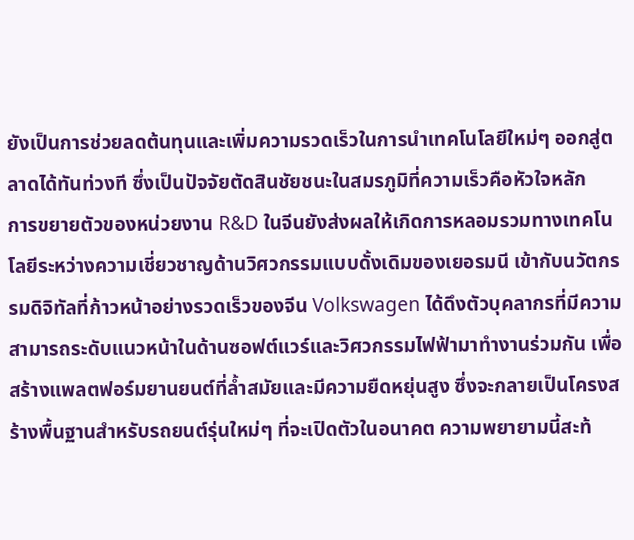ยังเป็นการช่วยลดต้นทุนและเพิ่มความรวดเร็วในการนำเทคโนโลยีใหม่ๆ ออกสู่ตลาดได้ทันท่วงที ซึ่งเป็นปัจจัยตัดสินชัยชนะในสมรภูมิที่ความเร็วคือหัวใจหลัก
การขยายตัวของหน่วยงาน R&D ในจีนยังส่งผลให้เกิดการหลอมรวมทางเทคโนโลยีระหว่างความเชี่ยวชาญด้านวิศวกรรมแบบดั้งเดิมของเยอรมนี เข้ากับนวัตกรรมดิจิทัลที่ก้าวหน้าอย่างรวดเร็วของจีน Volkswagen ได้ดึงตัวบุคลากรที่มีความสามารถระดับแนวหน้าในด้านซอฟต์แวร์และวิศวกรรมไฟฟ้ามาทำงานร่วมกัน เพื่อสร้างแพลตฟอร์มยานยนต์ที่ล้ำสมัยและมีความยืดหยุ่นสูง ซึ่งจะกลายเป็นโครงสร้างพื้นฐานสำหรับรถยนต์รุ่นใหม่ๆ ที่จะเปิดตัวในอนาคต ความพยายามนี้สะท้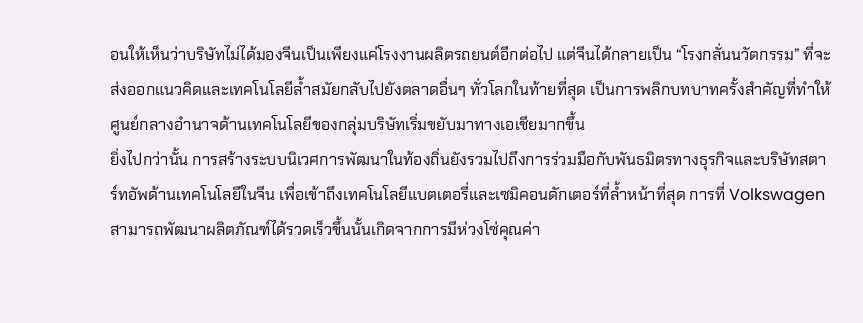อนให้เห็นว่าบริษัทไม่ได้มองจีนเป็นเพียงแค่โรงงานผลิตรถยนต์อีกต่อไป แต่จีนได้กลายเป็น “โรงกลั่นนวัตกรรม” ที่จะส่งออกแนวคิดและเทคโนโลยีล้ำสมัยกลับไปยังตลาดอื่นๆ ทั่วโลกในท้ายที่สุด เป็นการพลิกบทบาทครั้งสำคัญที่ทำให้ศูนย์กลางอำนาจด้านเทคโนโลยีของกลุ่มบริษัทเริ่มขยับมาทางเอเชียมากขึ้น
ยิ่งไปกว่านั้น การสร้างระบบนิเวศการพัฒนาในท้องถิ่นยังรวมไปถึงการร่วมมือกับพันธมิตรทางธุรกิจและบริษัทสตาร์ทอัพด้านเทคโนโลยีในจีน เพื่อเข้าถึงเทคโนโลยีแบตเตอรี่และเซมิคอนดักเตอร์ที่ล้ำหน้าที่สุด การที่ Volkswagen สามารถพัฒนาผลิตภัณฑ์ได้รวดเร็วขึ้นนั้นเกิดจากการมีห่วงโซ่คุณค่า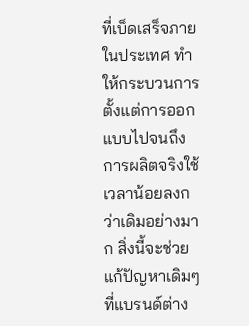ที่เบ็ดเสร็จภายในประเทศ ทำให้กระบวนการตั้งแต่การออกแบบไปจนถึงการผลิตจริงใช้เวลาน้อยลงกว่าเดิมอย่างมาก สิ่งนี้จะช่วยแก้ปัญหาเดิมๆ ที่แบรนด์ต่าง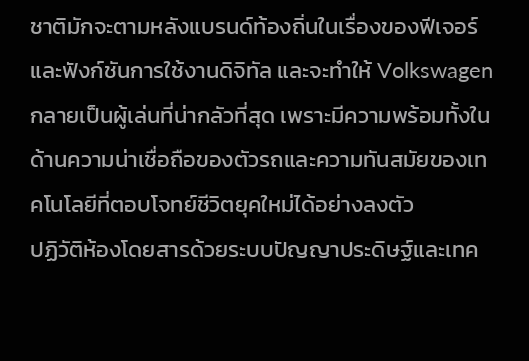ชาติมักจะตามหลังแบรนด์ท้องถิ่นในเรื่องของฟีเจอร์และฟังก์ชันการใช้งานดิจิทัล และจะทำให้ Volkswagen กลายเป็นผู้เล่นที่น่ากลัวที่สุด เพราะมีความพร้อมทั้งในด้านความน่าเชื่อถือของตัวรถและความทันสมัยของเทคโนโลยีที่ตอบโจทย์ชีวิตยุคใหม่ได้อย่างลงตัว
ปฏิวัติห้องโดยสารด้วยระบบปัญญาประดิษฐ์และเทค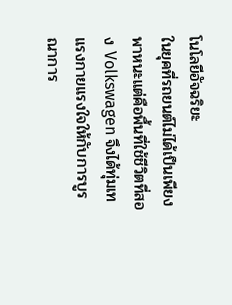โนโลยีอัจฉริยะ
ในยุคที่รถยนต์ไม่ได้เป็นเพียงพาหนะแต่คือพื้นที่ใช้ชีวิตที่สอง Volkswagen จึงได้ทุ่มเทแรงกายแรงใจให้กับการบูรณาการ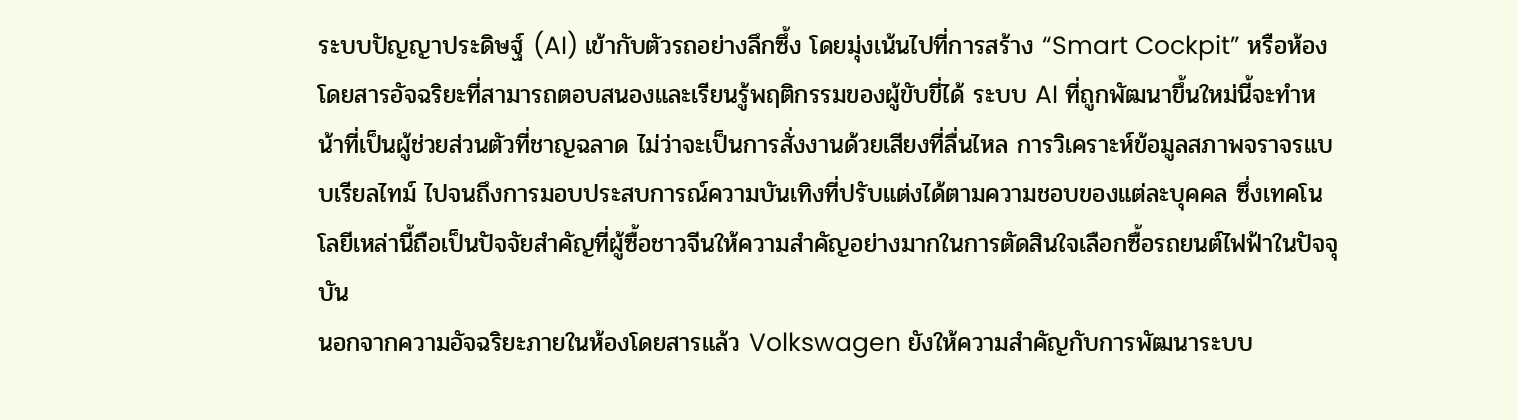ระบบปัญญาประดิษฐ์ (AI) เข้ากับตัวรถอย่างลึกซึ้ง โดยมุ่งเน้นไปที่การสร้าง “Smart Cockpit” หรือห้องโดยสารอัจฉริยะที่สามารถตอบสนองและเรียนรู้พฤติกรรมของผู้ขับขี่ได้ ระบบ AI ที่ถูกพัฒนาขึ้นใหม่นี้จะทำหน้าที่เป็นผู้ช่วยส่วนตัวที่ชาญฉลาด ไม่ว่าจะเป็นการสั่งงานด้วยเสียงที่ลื่นไหล การวิเคราะห์ข้อมูลสภาพจราจรแบบเรียลไทม์ ไปจนถึงการมอบประสบการณ์ความบันเทิงที่ปรับแต่งได้ตามความชอบของแต่ละบุคคล ซึ่งเทคโนโลยีเหล่านี้ถือเป็นปัจจัยสำคัญที่ผู้ซื้อชาวจีนให้ความสำคัญอย่างมากในการตัดสินใจเลือกซื้อรถยนต์ไฟฟ้าในปัจจุบัน
นอกจากความอัจฉริยะภายในห้องโดยสารแล้ว Volkswagen ยังให้ความสำคัญกับการพัฒนาระบบ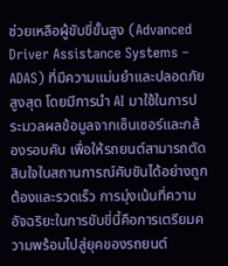ช่วยเหลือผู้ขับขี่ขั้นสูง (Advanced Driver Assistance Systems – ADAS) ที่มีความแม่นยำและปลอดภัยสูงสุด โดยมีการนำ AI มาใช้ในการประมวลผลข้อมูลจากเซ็นเซอร์และกล้องรอบคัน เพื่อให้รถยนต์สามารถตัดสินใจในสถานการณ์คับขันได้อย่างถูกต้องและรวดเร็ว การมุ่งเน้นที่ความอัจฉริยะในการขับขี่นี้คือการเตรียมความพร้อมไปสู่ยุคของรถยนต์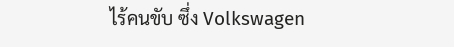ไร้คนขับ ซึ่ง Volkswagen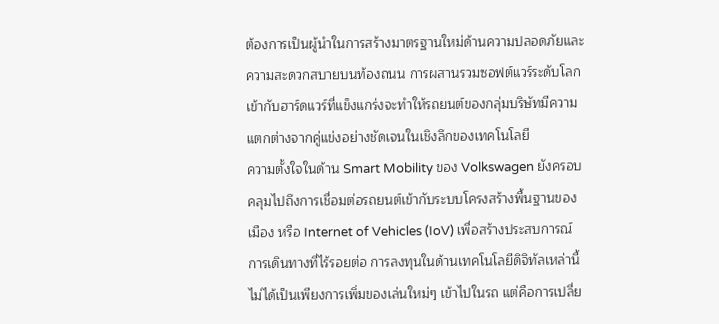ต้องการเป็นผู้นำในการสร้างมาตรฐานใหม่ด้านความปลอดภัยและความสะดวกสบายบนท้องถนน การผสานรวมซอฟต์แวร์ระดับโลกเข้ากับฮาร์ดแวร์ที่แข็งแกร่งจะทำให้รถยนต์ของกลุ่มบริษัทมีความแตกต่างจากคู่แข่งอย่างชัดเจนในเชิงลึกของเทคโนโลยี
ความตั้งใจในด้าน Smart Mobility ของ Volkswagen ยังครอบคลุมไปถึงการเชื่อมต่อรถยนต์เข้ากับระบบโครงสร้างพื้นฐานของเมือง หรือ Internet of Vehicles (IoV) เพื่อสร้างประสบการณ์การเดินทางที่ไร้รอยต่อ การลงทุนในด้านเทคโนโลยีดิจิทัลเหล่านี้ไม่ได้เป็นเพียงการเพิ่มของเล่นใหม่ๆ เข้าไปในรถ แต่คือการเปลี่ย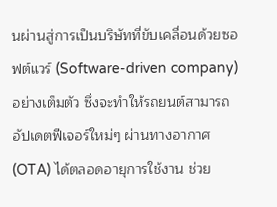นผ่านสู่การเป็นบริษัทที่ขับเคลื่อนด้วยซอฟต์แวร์ (Software-driven company) อย่างเต็มตัว ซึ่งจะทำให้รถยนต์สามารถอัปเดตฟีเจอร์ใหม่ๆ ผ่านทางอากาศ (OTA) ได้ตลอดอายุการใช้งาน ช่วย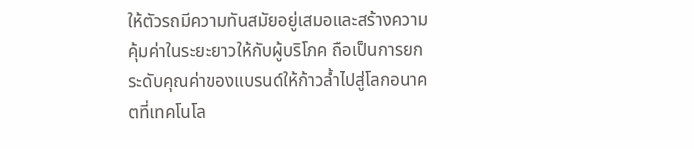ให้ตัวรถมีความทันสมัยอยู่เสมอและสร้างความคุ้มค่าในระยะยาวให้กับผู้บริโภค ถือเป็นการยกระดับคุณค่าของแบรนด์ให้ก้าวล้ำไปสู่โลกอนาคตที่เทคโนโล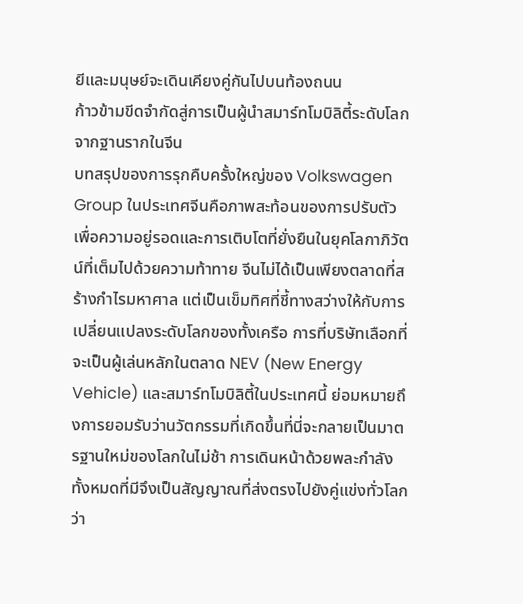ยีและมนุษย์จะเดินเคียงคู่กันไปบนท้องถนน
ก้าวข้ามขีดจำกัดสู่การเป็นผู้นำสมาร์ทโมบิลิตี้ระดับโลกจากฐานรากในจีน
บทสรุปของการรุกคืบครั้งใหญ่ของ Volkswagen Group ในประเทศจีนคือภาพสะท้อนของการปรับตัวเพื่อความอยู่รอดและการเติบโตที่ยั่งยืนในยุคโลกาภิวัตน์ที่เต็มไปด้วยความท้าทาย จีนไม่ได้เป็นเพียงตลาดที่สร้างกำไรมหาศาล แต่เป็นเข็มทิศที่ชี้ทางสว่างให้กับการเปลี่ยนแปลงระดับโลกของทั้งเครือ การที่บริษัทเลือกที่จะเป็นผู้เล่นหลักในตลาด NEV (New Energy Vehicle) และสมาร์ทโมบิลิตี้ในประเทศนี้ ย่อมหมายถึงการยอมรับว่านวัตกรรมที่เกิดขึ้นที่นี่จะกลายเป็นมาตรฐานใหม่ของโลกในไม่ช้า การเดินหน้าด้วยพละกำลังทั้งหมดที่มีจึงเป็นสัญญาณที่ส่งตรงไปยังคู่แข่งทั่วโลกว่า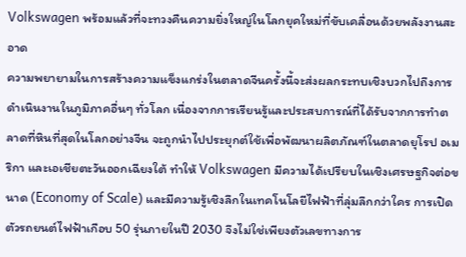Volkswagen พร้อมแล้วที่จะทวงคืนความยิ่งใหญ่ในโลกยุคใหม่ที่ขับเคลื่อนด้วยพลังงานสะอาด
ความพยายามในการสร้างความแข็งแกร่งในตลาดจีนครั้งนี้จะส่งผลกระทบเชิงบวกไปถึงการดำเนินงานในภูมิภาคอื่นๆ ทั่วโลก เนื่องจากการเรียนรู้และประสบการณ์ที่ได้รับจากการทำตลาดที่หินที่สุดในโลกอย่างจีน จะถูกนำไปประยุกต์ใช้เพื่อพัฒนาผลิตภัณฑ์ในตลาดยุโรป อเมริกา และเอเชียตะวันออกเฉียงใต้ ทำให้ Volkswagen มีความได้เปรียบในเชิงเศรษฐกิจต่อขนาด (Economy of Scale) และมีความรู้เชิงลึกในเทคโนโลยีไฟฟ้าที่ลุ่มลึกกว่าใคร การเปิดตัวรถยนต์ไฟฟ้าเกือบ 50 รุ่นภายในปี 2030 จึงไม่ใช่เพียงตัวเลขทางการ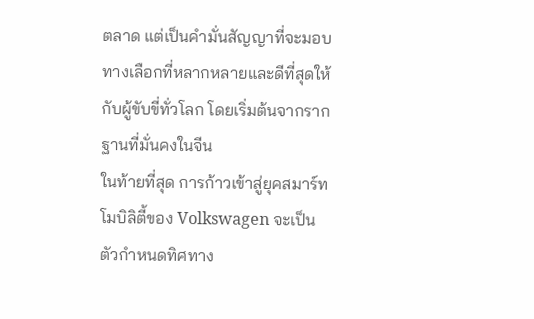ตลาด แต่เป็นคำมั่นสัญญาที่จะมอบทางเลือกที่หลากหลายและดีที่สุดให้กับผู้ขับขี่ทั่วโลก โดยเริ่มต้นจากรากฐานที่มั่นคงในจีน
ในท้ายที่สุด การก้าวเข้าสู่ยุคสมาร์ทโมบิลิตี้ของ Volkswagen จะเป็นตัวกำหนดทิศทาง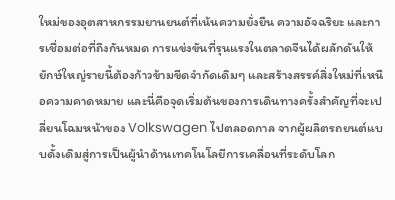ใหม่ของอุตสาหกรรมยานยนต์ที่เน้นความยั่งยืน ความอัจฉริยะ และการเชื่อมต่อที่ถึงกันหมด การแข่งขันที่รุนแรงในตลาดจีนได้ผลักดันให้ยักษ์ใหญ่รายนี้ต้องก้าวข้ามขีดจำกัดเดิมๆ และสร้างสรรค์สิ่งใหม่ที่เหนือความคาดหมาย และนี่คือจุดเริ่มต้นของการเดินทางครั้งสำคัญที่จะเปลี่ยนโฉมหน้าของ Volkswagen ไปตลอดกาล จากผู้ผลิตรถยนต์แบบดั้งเดิมสู่การเป็นผู้นำด้านเทคโนโลยีการเคลื่อนที่ระดับโลก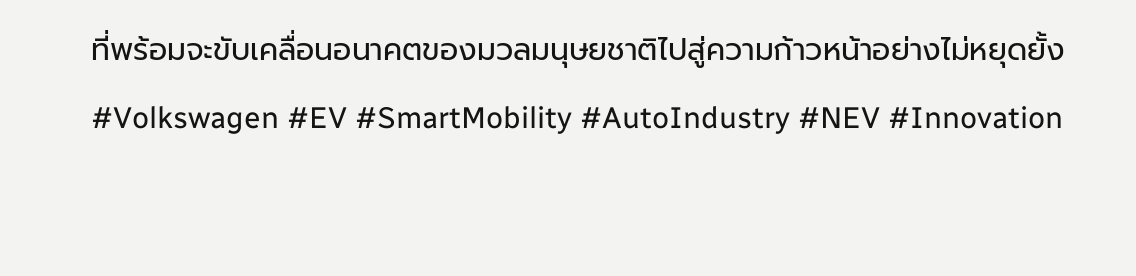ที่พร้อมจะขับเคลื่อนอนาคตของมวลมนุษยชาติไปสู่ความก้าวหน้าอย่างไม่หยุดยั้ง
#Volkswagen #EV #SmartMobility #AutoIndustry #NEV #Innovation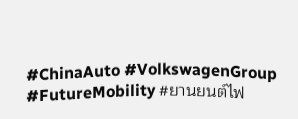#ChinaAuto #VolkswagenGroup #FutureMobility #ยานยนต์ไฟ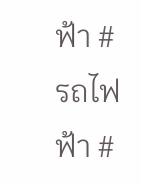ฟ้า #รถไฟฟ้า #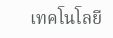เทคโนโลยี